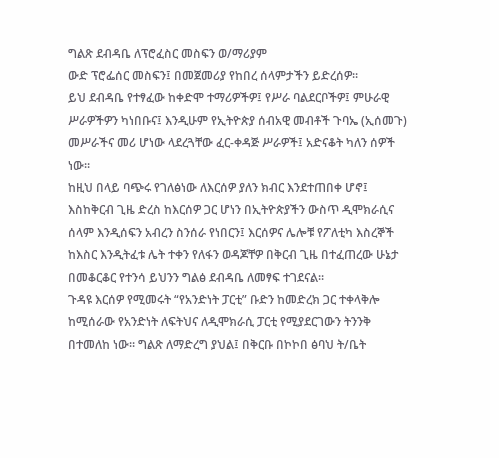ግልጽ ደብዳቤ ለፕሮፈስር መስፍን ወ/ማሪያም
ውድ ፕሮፌሰር መስፍን፤ በመጀመሪያ የከበረ ሰላምታችን ይድረሰዎ።
ይህ ደብዳቤ የተፃፈው ከቀድሞ ተማሪዎችዎ፤ የሥራ ባልደርቦችዎ፤ ምሁራዊ ሥራዎችዎን ካነበቡና፤ እንዲሁም የኢትዮጵያ ሰብአዊ መብቶች ጉባኤ (ኢሰመጉ) መሥራችና መሪ ሆነው ላደረጓቸው ፈር-ቀዳጅ ሥራዎች፤ አድናቆት ካለን ሰዎች ነው።
ከዚህ በላይ ባጭሩ የገለፅነው ለእርሰዎ ያለን ክብር እንደተጠበቀ ሆኖ፤ እስከቅርብ ጊዜ ድረስ ከእርሰዎ ጋር ሆነን በኢትዮጵያችን ውስጥ ዲሞክራሲና ሰላም እንዲሰፍን አብረን ስንሰራ የነበርን፤ እርሰዎና ሌሎቹ የፖለቲካ እስረኞች ከእስር እንዲትፈቱ ሌት ተቀን የለፋን ወዳጆቸዎ በቅርብ ጊዜ በተፈጠረው ሁኔታ በመቆርቆር የተንሳ ይህንን ግልፅ ደብዳቤ ለመፃፍ ተገደናል።
ጉዳዩ እርሰዎ የሚመሩት “የአንድነት ፓርቲ” ቡድን ከመድረክ ጋር ተቀላቅሎ ከሚሰራው የአንድነት ለፍትህና ለዲሞክራሲ ፓርቲ የሚያደርገውን ትንንቅ በተመለከ ነው። ግልጽ ለማድረግ ያህል፤ በቅርቡ በኮኮበ ፅባህ ት/ቤት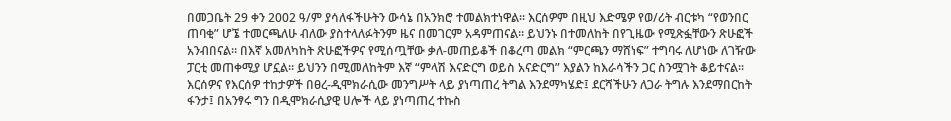በመጋቤት 29 ቀን 2002 ዓ/ም ያሳለፋችሁትን ውሳኔ በአንክሮ ተመልክተነዋል። እርሰዎም በዚህ እድሜዎ የወ/ሪት ብርቱካ “የወንበር ጠባቂ” ሆኜ ተመርጫለሁ ብለው ያስተላለፉትንም ዜና በመገርም አዳምጠናል። ይህንኑ በተመለከት በየጊዜው የሚጽፏቸውን ጽሁፎች አንብበናል። በእኛ አመለካከት ጽሁፎችዎና የሚሰጧቸው ቃለ-መጠይቆች በቆረጣ መልክ “ምርጫን ማሸነፍ” ተግባሩ ለሆነው ለገዥው ፓርቲ መጠቀሚያ ሆኗል። ይህንን በሚመለከትም እኛ “ምላሽ እናድርግ ወይስ አናድርግ” እያልን ከእራሳችን ጋር ስንሟገት ቆይተናል። እርሰዎና የእርሰዎ ተከታዎች በፀረ-ዲሞክራሲው መንግሥት ላይ ያነጣጠረ ትግል እንደማካሄድ፤ ደርሻችሁን ለጋራ ትግሉ እንደማበርከት ፋንታ፤ በአንፃሩ ግን በዲሞክራሲያዊ ሀሎች ላይ ያነጣጠረ ተኩስ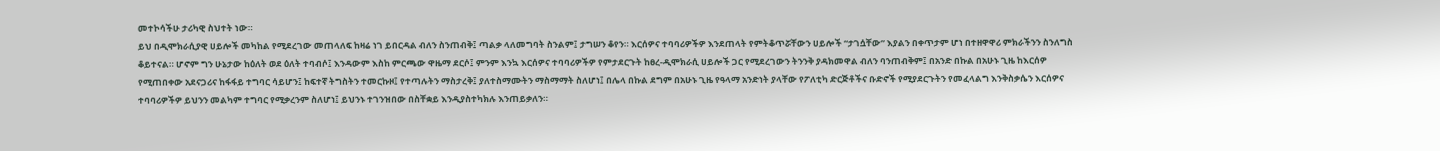መተኮሳችሁ ታሪካዊ ስህተት ነው።
ይህ በዲሞክራሲያዊ ሀይሎች መካከል የሚደረገው መጠላለፍ ከዛሬ ነገ ይበርዳል ብለን ስንጠብቅ፤ ጣልቃ ላለመግባት ስንልም፤ ታግሠን ቆየን። እርሰዎና ተባባሪዎችዎ እንደጠላት የምትቆጥሯቸውን ሀይሎች “ታገሷቸው” እያልን በቀጥታም ሆነ በተዘዋዋሪ ምክራችንን ስንለግስ ቆይተናል። ሆኖም ግን ሁኔታው ከዕለት ወደ ዕለት ተባብሶ፤ እንዳውም እስከ ምርጫው ዋዜማ ደርሶ፤ ምንም እንኳ እርሰዎና ተባባሪዎችዎ የምታደርጉት ከፀረ-ዲሞክራሲ ሀይሎች ጋር የሚደረገውን ትንንቅ ያዳክመዋል ብለን ባንጠብቅም፤ በአንድ በኩል በአሁኑ ጊዜ ከእርሰዎ የሚጠበቀው አደናጋሪና ከፋፋይ ተግባር ሳይሆን፤ ከፍተኛ ትግስትን ተመርኩዞ፤ የተጣሉትን ማስታረቅ፤ ያለተስማሙትን ማስማማት ስለሆነ፤ በሌላ በኩል ደግም በአሁኑ ጊዜ የዓላማ አንድነት ያላቸው የፖለቲካ ድርጅቶችና ቡድኖች የሚያደርጉትን የመፈላልግ እንቅስቃሴን እርሰዎና ተባባሪዎችዎ ይህንን መልካም ተግባር የሚቃረንም ስለሆነ፤ ይህንኑ ተገንዝበው በስቸቋይ እንዲያስተካክሉ እንጠይቃለን።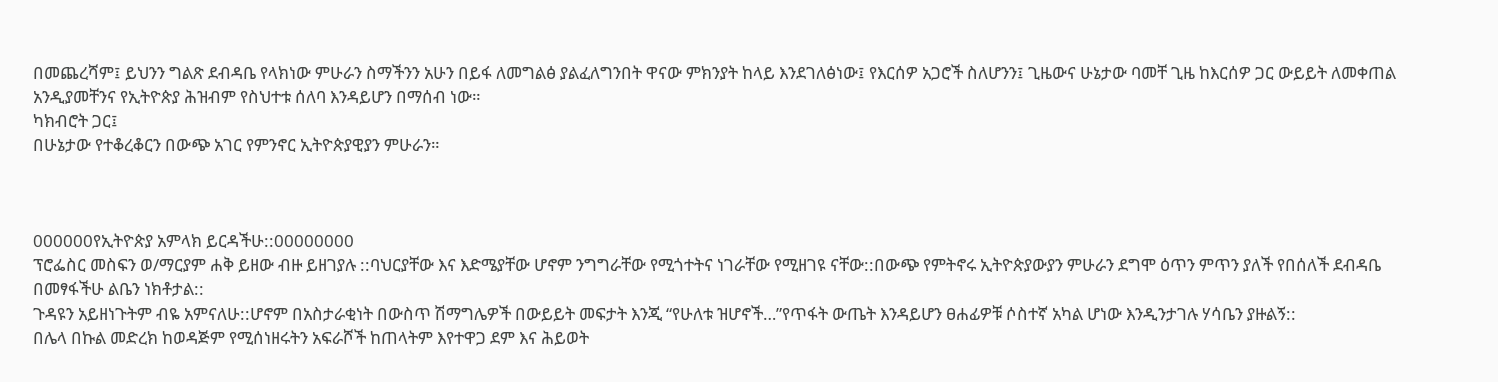በመጨረሻም፤ ይህንን ግልጽ ደብዳቤ የላክነው ምሁራን ስማችንን አሁን በይፋ ለመግልፅ ያልፈለግንበት ዋናው ምክንያት ከላይ እንደገለፅነው፤ የእርሰዎ አጋሮች ስለሆንን፤ ጊዜውና ሁኔታው ባመቸ ጊዜ ከእርሰዎ ጋር ውይይት ለመቀጠል አንዲያመቸንና የኢትዮጵያ ሕዝብም የስህተቱ ሰለባ እንዳይሆን በማሰብ ነው።
ካክብሮት ጋር፤
በሁኔታው የተቆረቆርን በውጭ አገር የምንኖር ኢትዮጵያዊያን ምሁራን።



000000የኢትዮጵያ አምላክ ይርዳችሁ::00000000
ፕሮፌስር መስፍን ወ/ማርያም ሐቅ ይዘው ብዙ ይዘገያሉ ::ባህርያቸው እና እድሜያቸው ሆኖም ንግግራቸው የሚጎተትና ነገራቸው የሚዘገዩ ናቸው::በውጭ የምትኖሩ ኢትዮጵያውያን ምሁራን ደግሞ ዕጥን ምጥን ያለች የበሰለች ደብዳቤ በመፃፋችሁ ልቤን ነክቶታል::
ጉዳዩን አይዘነጉትም ብዬ አምናለሁ::ሆኖም በአስታራቂነት በውስጥ ሽማግሌዎች በውይይት መፍታት እንጂ “የሁለቱ ዝሆኖች…”የጥፋት ውጤት እንዳይሆን ፀሐፊዎቹ ሶስተኛ አካል ሆነው እንዲንታገሉ ሃሳቤን ያዙልኝ::
በሌላ በኩል መድረክ ከወዳጅም የሚሰነዘሩትን አፍራሾች ከጠላትም እየተዋጋ ደም እና ሕይወት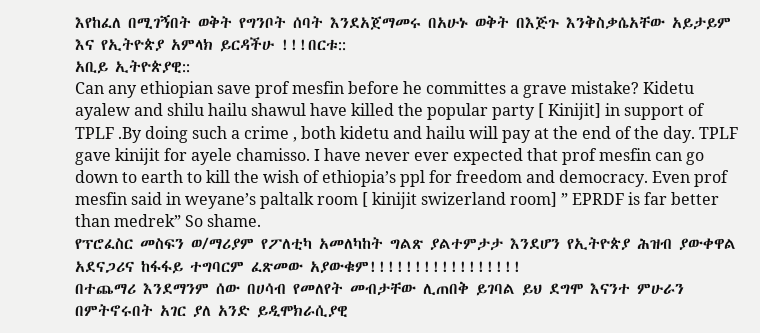እየከፈለ በሚገኝበት ወቅት የግንቦት ሰባት እንደአጀማመሩ በአሁኑ ወቅት በእጅጉ እንቅስቃሴአቸው አይታይም እና የኢትዮጵያ አምላክ ይርዳችሁ !!!በርቱ::
አቢይ ኢትዮጵያዊ::
Can any ethiopian save prof mesfin before he committes a grave mistake? Kidetu ayalew and shilu hailu shawul have killed the popular party [ Kinijit] in support of TPLF .By doing such a crime , both kidetu and hailu will pay at the end of the day. TPLF gave kinijit for ayele chamisso. I have never ever expected that prof mesfin can go down to earth to kill the wish of ethiopia’s ppl for freedom and democracy. Even prof mesfin said in weyane’s paltalk room [ kinijit swizerland room] ” EPRDF is far better than medrek” So shame.
የፕሮፈስር መስፍን ወ/ማሪያም የፖለቲካ አመለካከት ግልጽ ያልተምታታ እንደሆን የኢትዮጵያ ሕዝብ ያውቀዋል አደናጋሪና ከፋፋይ ተግባርም ፈጽመው አያውቁም!!!!!!!!!!!!!!!!!
በተጨማሪ እንደማንም ሰው በሀሳብ የመለየት መብታቸው ሊጠበቅ ይገባል ይህ ደግሞ እናንተ ምሁራን በምትኖሩበት አገር ያለ አንድ ይዲሞክራሲያዊ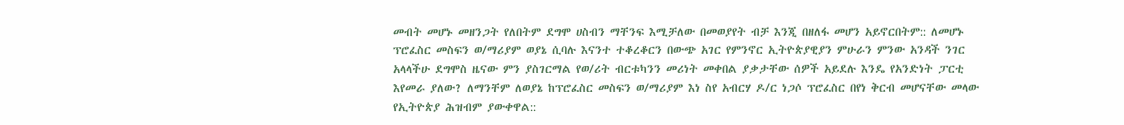መብት መሆኑ መዘንጋት የለበትም ደግሞ ሀስብን ማቸንፍ እሚቻለው በመወያየት ብቻ እንጂ በዘለፋ መሆን አይኖርበትም:: ለመሆኑ ፕሮፈስር መስፍን ወ/ማሪያም ወያኔ ሲባሉ እናንተ ተቆረቆርን በውጭ አገር የምንኖር ኢትዮጵያዊያን ምሁራን ምንው አንዳች ንገር አላላችሁ ደግሞስ ዜናው ምን ያስገርማል የወ/ሪት ብርቱካንን መሪነት መቀበል ያቃታቸው ሰዎች አይደሉ እንዴ የአንድነት ፓርቲ እየመራ ያለው? ለማንቸም ለወያኔ ከፕሮፈስር መስፍን ወ/ማሪያም እነ ስየ አብርሃ ዶ/ር ነጋሶ ፕሮፈስር በየነ ቅርብ መሆናቸው መላው የኢትዮጵያ ሕዝብም ያውቀዋል::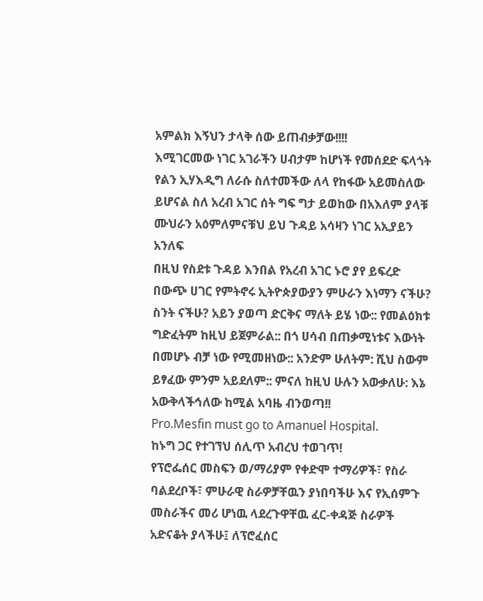አምልክ እኝህን ታላቅ ሰው ይጠብቃቻው!!!!
እሚገርመው ነገር አገራችን ሀብታም ከሆነች የመሰደድ ፍላጎት የልን ኢሃእዲግ ለራሱ ስለተመችው ለላ የከፋው አይመስለው ይሆናል ስለ አረብ አገር ሰት ግፍ ግታ ይወከው በአእለም ያላቹ ሙህራን አዕምለምናቹህ ይህ ጉዳይ አሳዛን ነገር አኢያይን አንለፍ
በዚህ የስደቱ ጉዳይ እንበል የአረብ አገር ኑሮ ያየ ይፍረድ
በውጭ ሀገር የምትኖሩ ኢትዮጵያውያን ምሁራን እነማን ናችሁ? ስንት ናችሁ? አይን ያወጣ ድርቅና ማለት ይሄ ነው:: የመልዕክቱ ግድፈትም ከዚህ ይጀምራል:: በጎ ሀሳብ በጠቃሚነቱና እውነት በመሆኑ ብቻ ነው የሚመዘነው:: አንድም ሁለትም: ሺህ ስውም ይፃፈው ምንም አይደለም:: ምናለ ከዚህ ሁሉን አውቃለሁ: እኔ አውቅላችኅለው ከሚል አባዜ ብንወጣ!!
Pro.Mesfin must go to Amanuel Hospital.
ከኑግ ጋር የተገኘህ ሰሊጥ አብረህ ተወገጥ!
የፕሮፌሰር መስፍን ወ/ማሪያም የቀድሞ ተማሪዎች፣ የስራ ባልደረቦች፣ ምሁራዊ ስራዎቻቸዉን ያነበባችሁ እና የኢሰምጉ መስራችና መሪ ሆነዉ ላደረጉዋቸዉ ፈር-ቀዳጅ ስራዎች አድናቆት ያላችሁ፤ ለፕሮፈሰር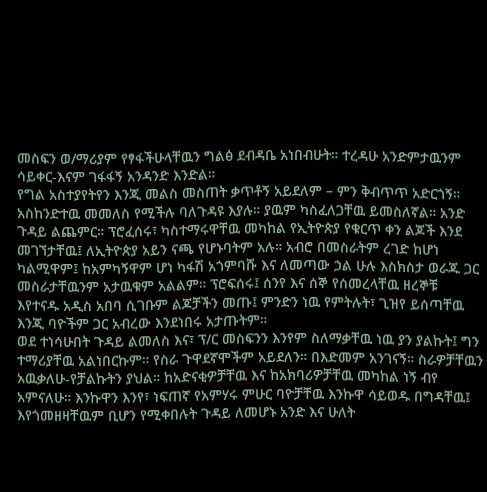መስፍን ወ/ማሪያም የፃፋችሁላቸዉን ግልፅ ደብዳቤ አነበብሁት። ተረዳሁ አንድምታዉንም ሳይቀር-እናም ገፋፋኝ አንዳንድ እንድል።
የግል አስተያየትየን እንጂ መልስ መስጠት ቃጥቶኝ አይደለም – ምን ቅብጥጥ አድርጎኝ። አስከንድተዉ መመለስ የሚችሉ ባለጉዳዩ እያሉ። ያዉም ካስፈለጋቸዉ ይመስለኛል። አንድ ጉዳይ ልጨምር። ፕሮፈሰሩ፣ ካስተማሩዋቸዉ መካከል የኢትዮጵያ የቁርጥ ቀን ልጆች እንደ መገኘታቸዉ፤ ለኢትዮጵያ አይን ናጫ የሆኑባትም አሉ። አብሮ በመስራትም ረገድ ከሆነ ካልሚዋም፤ ከአምካኝዋም ሆነ ካፋሽ አጎምባሹ እና ለመጣው ኃል ሁሉ እስክስታ ወራጁ ጋር መስራታቸዉንም አታዉቁም አልልም። ፕሮፍሰሩ፤ ሰንየ እና ሰኞ የሰመረላቸዉ ዘረኞቹ እየተናዱ አዲስ አበባ ሲገቡም ልጆቻችን መጡ፤ ምንድን ነዉ የምትሉት፣ ጊዝየ ይሰጣቸዉ እንጂ ባዮችም ጋር አብረው እንደነበሩ አታጡትም።
ወደ ተነሳሁበት ጉዳይ ልመለስ እና፣ ፕ/ር መስፍንን እንየም ስለማቃቸዉ ነዉ ያን ያልኩት፤ ግን ተማሪያቸዉ አልነበርኩም። የስራ ጉዋደኛሞችም አይደለን። በእድመም አንገናኝ። ስራዎቻቸዉን አዉቃለሁ-የቻልኩትን ያህል። ከአድናቂዎቻቸዉ እና ከአክባሪዎቻቸዉ መካከል ነኝ ብየ አምናለሁ። እንኩዋን እንየ፣ ነፍጠኛ የአምሃሩ ምሁር ባዮቻቸዉ እንኩዋ ሳይወዱ በግዳቸዉ፤ እየጎመዘዛቸዉም ቢሆን የሚቀበሉት ጉዳይ ለመሆኑ አንድ እና ሁለት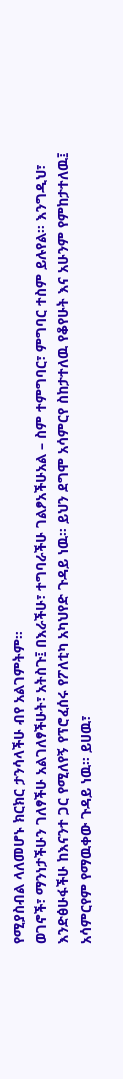የሚያስብል ላለመሆኑ ክርክር ታንሳላችሁ ብየ አልገምትም።
ወገኖች፣ ማንነታችሁን ገለፃችሁ አልገለፃችሁት፣ አትስጉ፤ በእራችሁ፣ ተግባራችሁ ገልፆአችሁአል – ስም ተምግባር፣ ምግባር ተስም ይሉየል። እንግዲህ፣ እንድፅሁፋችሁ ከእናንተ ጋር የሚለየኝ የፕሮፈሰሩ የፖለቲካ አካህየድ ጉዳይ ነዉ። ይህን ደግሞ አሳምርየ ስከታተለዉ የቆየሁት እና አሁንም የምከታተለዉ፤ አሳምርየም የማዉቀው ጉዳይ ነዉ። ይሀዉ፣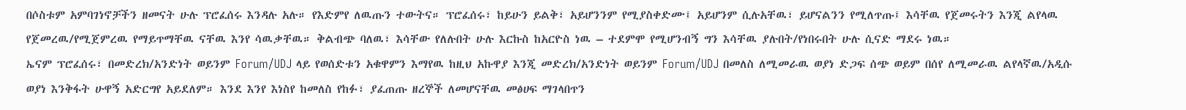በሶስቱም አምባገነኖቻችን ዘመናት ሁሉ ፕሮፈሰሩ እንዳሉ አሉ። የእድምየ ለዉጡን ተውትና። ፕሮፈሰሩ፣ ከይሁን ይልቅ፣ አይሆንንም የሚያስቀድሙ፤ አይሆንም ሲሉአቸዉ፣ ይሆናልንን የሚለጥጡ፤ እሳቸዉ የጀመሩትን እንጂ ልየላዉ የጀመረዉ/የሚጀምረዉ የማይጥማቸዉ ናቸዉ እንየ ሳዉቃቸዉ። ቅልብጭ ባለዉ፣ እሳቸው የለሉበት ሁሉ እርኩስ ከአርዮስ ነዉ – ተደምሞ የሚሆንብኝ ግን እሳቸዉ ያሉበት/የነበሩበት ሁሉ ሲናድ ማደሩ ነዉ።
ኤናም ፕሮፈሰሩ፣ በመድረክ/አንድነት ወይንም Forum/UDJ ላይ የወሰድቱን አቁዋምን እማየዉ ከዚህ አኩዋያ እንጂ መድረክ/አንድነት ወይንም Forum/UDJ በመለስ ለሚመራዉ ወያነ ድጋፍ ሰጭ ወይም በሰየ ለሚመራዉ ልየላኛዉ/አዲሱ ወያነ እንቅፋት ሁዋኝ አድርግየ አይደለም። እንደ እንየ እነስየ ከመለስ የከፉ፣ ያፈጠጡ ዘረኞች ለመሆናቸዉ መፅሀፍ ማገላበጥን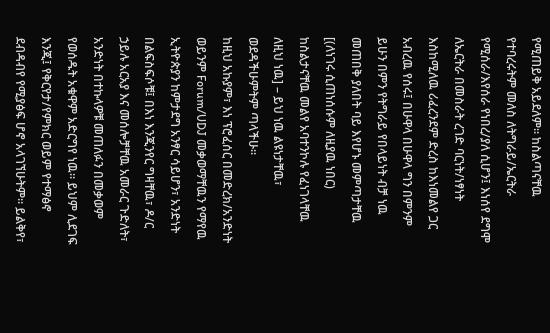የሚጠይቅ አይደለም። ከስልጣናቸዉ የተባረሩትም መለስ ለትግራይ/ኤርትራ የሚሰራ/እየሰራ የነበረ/ያለ ሲሆን፤ እነሰየ ደግሞ ለኤርትራ በመስራት ረገድ ባርነት/ነፃነት እስከሚለዉ ሪፈረንደም ድረስ ከእነመልየ ጋር አብረዉ የሰሩ፤ በሁዋላ በሁዋላ ግን በምንም ይሁን በምን የትግራይ የበላይነት ብቻ ነዉ መጠበቅ ያለበት ባይ እየሆኑ መምጣታቸዉ [(ለነገሩ ሲጠነሰሱም ለዚያዉ ነበር) ከስልታናቸዉ መልየ አባተንኮሉ የፈነገላቸዉ ለዚህ ነዉ] – ይህ ነዉ ልዩነታቸዉ፣ ወደዳችሁምትም ጣላችሁ።
ከዚህ አኩያም፣ እነ ፕሮፈሰር በመድረክ/አንድነት ወይንም Forum/UDJ መቃወማቸዉን የማየዉ ኢትዮጵያን ከምታደግ አንፃር ሳይሆን፣ አንድነት በልፍስፍሶቹ፤ በእነ እንጂንየር ግዛቸዉ፣ ዶ/ር ኃይሉ አርአያ እና መሰሎቻቸዉ አመራር ጉድለት፣ አንድነት በተኩላዎቹ መጠለፉን በመቃወም የወሰዱት አቁዋም አድርግየ ነዉ። ይህም ሊደገፍ እንጂ፤ የቅርየታ/የምክር ወይም የተማፅኖ ደብዳብየ የሚያፅፍ ሆኖ አላገኘሁትም። ይልቅየ፣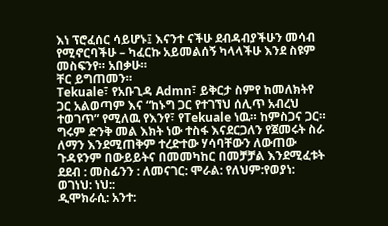እነ ፕሮፈሰር ሳይሆኑ፤ እናንተ ናችሁ ደብዳብያችሁን መሳብ የሚኖርባችሁ – ካፈርኩ አይመልሰኝ ካላላችሁ እንደ ስዩም መስፍንየ። አበቃሁ።
ቸር ይግጠመን።
Tekuale፣ የአቡጊዳ Admn፣ ይቅርታ ስምየ ከመለክትየ ጋር አልወጣም እና “ከኑግ ጋር የተገኘህ ሰሊጥ አብረህ ተወገጥ” የሚለዉ የእንየ፣ የTekuale ነዉ። ከምስጋና ጋር።
ግሩም ድንቅ መል እክት ነው ተስፋ እናደርጋለን የጀመሩት ስራ ለማን እንደሚጠቅም ተረድተው ሃሳባቸውን ለውጠው ጉዳዩንም በውይይትና በመመካከር በመቻቻል እንደሚፈቱት
ደደብ : መስፊንን : ለመናገር: ሞራል: የለህም:የወያነ: ወገነህ: ነህ::
ዲሞክራሲ: አንተ: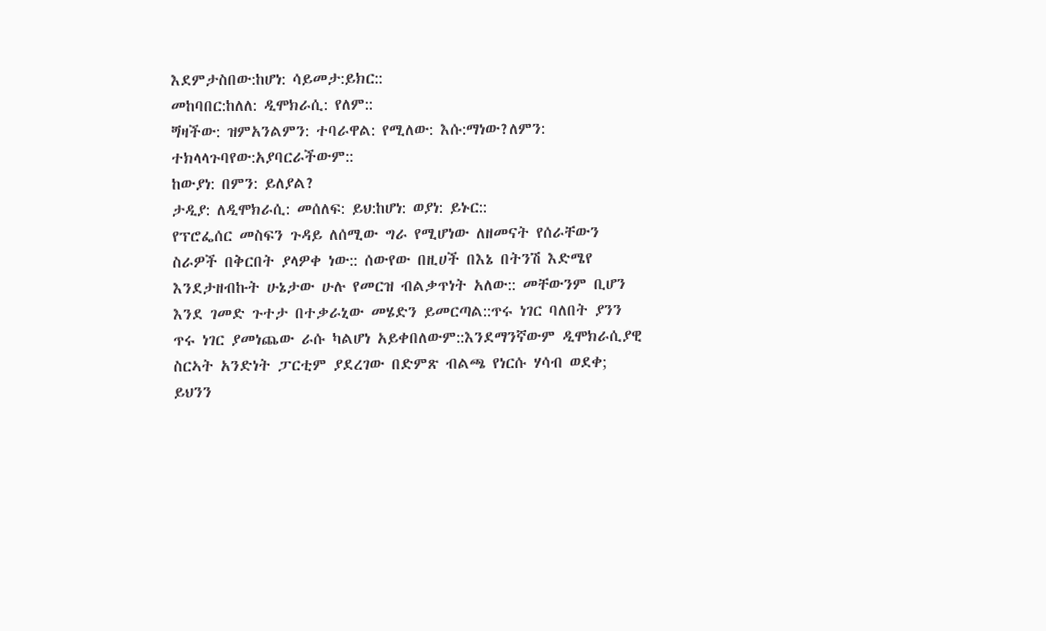እደምታስበው:ከሆነ: ሳይመታ:ይክር::
መከባበር:ከለለ: ዲሞክራሲ: የለም::
ጝዛችው: ዝምአንልምን: ተባራዋል: የሚለው: እሱ:ማነው?ለምን: ተክላላጉባየው:አያባርራችውም::
ከውያነ: በምን: ይለያል?
ታዲያ: ለዲሞክራሲ: መሰለፍ: ይህ:ከሆነ: ወያነ: ይኑር::
የፕሮፌሰር መስፍን ጉዳይ ለሰሚው ግራ የሚሆነው ለዘመናት የሰራቸውን ስራዎች በቅርበት ያላዎቀ ነው:: ሰውየው በዚሀች በእኔ በትንሽ እድሜየ እንደታዘብኩት ሁኔታው ሁሉ የመርዝ ብልቃጥነት አለው:: መቸውንም ቢሆን እንደ ገመድ ጉተታ በተቃራኒው መሄድን ይመርጣል::ጥሩ ነገር ባለበት ያንን ጥሩ ነገር ያመነጨው ራሱ ካልሆነ አይቀበለውም::እንደማንኛውም ዲሞክራሲያዊ ስርኣት አንድነት ፓርቲም ያደረገው በድምጽ ብልጫ የነርሱ ሃሳብ ወደቀ; ይህንን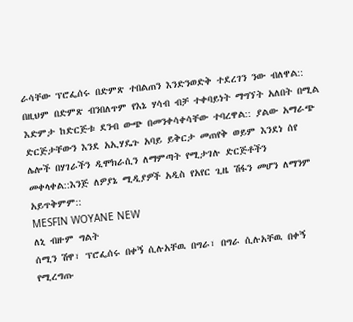ራሳቸው ፕሮፌሰሩ በድምጽ ተበልጠን እንድንወድቅ ተደረገን ንው ብለዋል:: በዚህም በድምጽ ብንበለጥም የእኔ ሃሳብ ብቻ ተቀባይነት ማግኘት አለበት በሚል እድምታ ከድርጅቱ ደንብ ውጭ በመንቀሳቀሳቸው ተባረዋል:: ያልው አማራጭ ድርጅታቸውን እንደ አኢሃዴጉ አባይ ይቅርታ መጠየቅ ወይም እንደነ ሰየ ሌሎች በሃገራችን ዲሞክራሲን ለማምጣት የሚታገሉ ድርጅቶችን መቀላቀል::እንጅ ለዎያኔ ሚዲያዎች አዲስ የአየር ጊዜ ሽፋን መሆን ለማንም አይጥቅምም::
MESFIN WOYANE NEW
ለኒ ብዙም ግልት
ሰሚን ሽዋ፣ ፕሮፌሰሩ በቀኝ ሲሉአቸዉ በግራ፣ በግራ ሲሉአቸዉ በቀኝ የሚረግጡ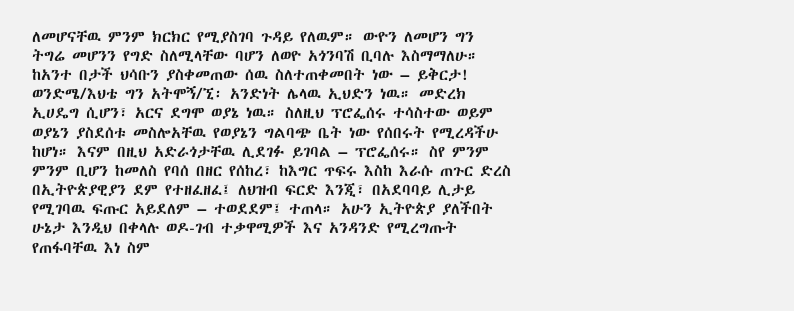ለመሆናቸዉ ምንም ክርክር የሚያስገባ ጉዳይ የለዉም። ውዮን ለመሆን ግን ትግሬ መሆንን የግድ ስለሚላቸው ባሆን ለወዮ አጎንባሽ ቢባሉ እስማማለሁ። ከአንተ በታች ህሳቡን ያስቀመጠው ሰዉ ስለተጠቀመበት ነው – ይቅርታ!
ወንድሜ/እህቴ ግን አትሞኝ/ኚ፡ አንድነት ሌላዉ ኢህድን ነዉ። መድረክ ኢሀዴግ ሲሆን፣ አርና ደግሞ ወያኔ ነዉ። ስለዚህ ፕሮፌሰሩ ተሳስተው ወይም ወያኔን ያስደሰቱ መስሎአቸዉ የወያኔን ግልባጭ ቤት ነው የሰበሩት የሚረዳችሁ ከሆነ። እናም በዚህ አድራጎታቸዉ ሊደገፉ ይገባል – ፕሮፌሰሩ። ስየ ምንም ምንም ቢሆን ከመለስ የባሰ በዘር የሰከረ፣ ከእግር ጥፍሩ እስከ እራሱ ጠጉር ድረስ በኢትዮጵያዊያን ደም የተዘፈዘፈ፤ ለህዝብ ፍርድ እንጂ፣ በአደባባይ ሊታይ የሚገባዉ ፍጡር አይደለም – ተወደደም፤ ተጠላ። አሁን ኢትዮጵያ ያለችበት ሁኔታ እንዲህ በቀላሉ ወዶ-ገብ ተቃዋሚዎች እና አንዳንድ የሚረግጡት የጠፋባቸዉ እነ ስም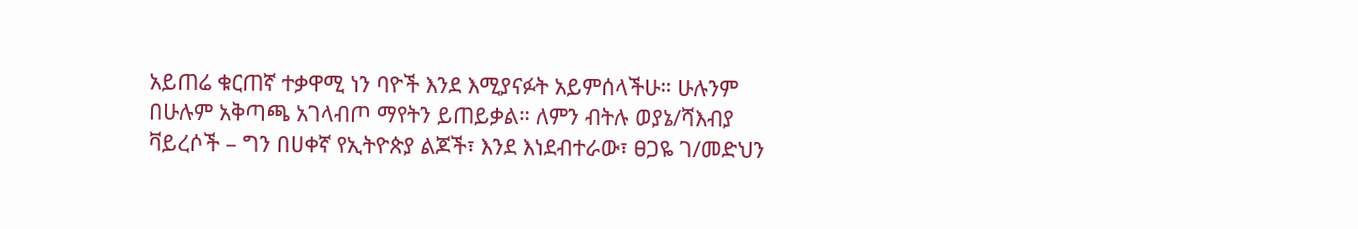አይጠሬ ቁርጠኛ ተቃዋሚ ነን ባዮች እንደ እሚያናፉት አይምሰላችሁ። ሁሉንም በሁሉም አቅጣጫ አገላብጦ ማየትን ይጠይቃል። ለምን ብትሉ ወያኔ/ሻእብያ ቫይረሶች – ግን በሀቀኛ የኢትዮጵያ ልጆች፣ እንደ እነደብተራው፣ ፀጋዬ ገ/መድህን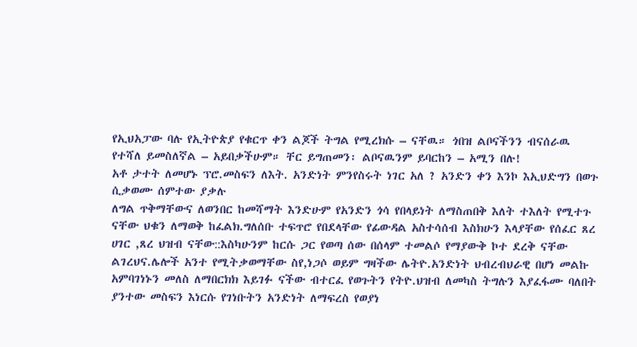የኢህአፓው ባሉ የኢትዮጵያ የቁርጥ ቀን ልጆች ትግል የሚረክሱ – ናቸዉ። ጎበዝ ልቦናችንን ብናሰራዉ የተሻለ ይመስለኛል – አይበቃችሁም። ቸር ይግጠመን፡ ልቦናዉንም ይባርከን – አሚን በሉ!
አቶ ታተት ለመሆኑ ፕሮ.መስፍን ለእት. አንድነት ምንየስሩት ነገር አለ ? አንድን ቀን እንኮ እኢህድግን በወጉ ሲቃወሙ ሰምተው ያቃሉ
ለግል ጥቅማቸውና ለወንበር ከመሻማት እንድሁም የአንድን ጎሳ የበላይነት ለማስጠበቅ እለት ተእለት የሚተጉ ናቸው ህቁን ለማወቅ ከፈልክ.ግለሰቡ ተፍጥሮ የበደላቸው የፊውዳል አስተሳሰብ እስክሁን እላያቸው የሰፈር ጸረ ሀገር ,ጸረ ህዝብ ናቸው::እስካሁንም ከርሱ ጋር የወጣ ሰው በሰላም ተመልሶ የማያውቅ ኮተ ደረቅ ናቸው ልገረህና.ሌሎች አንተ የሚትቃወማቸው ስየ,ነጋሶ ወይም ግዛችው ሌትዮ.አንድነት ህብረብህራዊ በሆነ መልኩ አምባገነኑን መለስ ለማበርክክ እይገፉ ናችው ብተርፈ የወጉትን የትዮ.ህዝብ ለመካስ ትግሉን እያፈፋሙ ባለበት ያንተው መስፍን እነርሱ የገነቡትን አንድነት ለማፍረስ የወያነ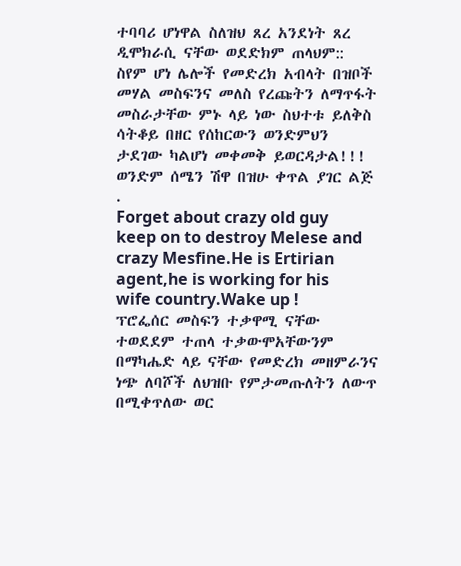ተባባሪ ሆነዋል ስለዝህ ጸረ አንደነት ጸረ ዲሞክራሲ ናቸው ወደድክም ጠላህም:: ስየም ሆነ ሌሎች የመድረክ አብላት በዝቦች መሃል መስፍንና መለስ የረጩትን ለማጥፋት መስራታቸው ምኑ ላይ ነው ስህተቱ ይለቅስ ሳትቆይ በዘር የሰከርውን ወንድምህን ታደገው ካልሆነ መቀመቅ ይወርዳታል!!!
ወንድም ሰሜን ሽዋ በዝሁ ቀጥል ያገር ልጅ .
Forget about crazy old guy keep on to destroy Melese and crazy Mesfine.He is Ertirian agent,he is working for his wife country.Wake up !
ፕሮፌሰር መስፍን ተቃዋሚ ናቸው ተወደደም ተጠላ ተቃውሞአቸውንም በማካሔድ ላይ ናቸው የመድረክ መዘምራንና ነጭ ለባሾች ለህዝቡ የምታመጡለትን ለውጥ በሚቀጥለው ወር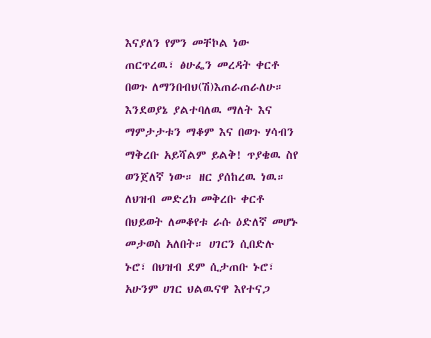እናያለን የምን መቸኮል ነው
ጠርጥረዉ፣ ፅሁፌን መረዳት ቀርቶ በወጉ ለማንበብህ(ሽ)እጠራጠራለሁ። እንደወያኔ ያልተባለዉ ማለት እና ማምታታቱን ማቆም እና በወጉ ሃሳብን ማቅረቡ አይሻልም ይልቅ! ጥያቄዉ ስየ ወንጀለኛ ነው። ዘር ያሰከረዉ ነዉ። ለህዝብ መድረክ መቅረቡ ቀርቶ በህይወት ለመቆየቱ ራሱ ዕድለኛ መሆኑ መታወስ አለበት። ሀገርን ሲበድሉ ኑሮ፣ በህዝብ ደም ሲታጠቡ ኑሮ፣ አሁንም ሀገር ህልዉናዋ እየተናጋ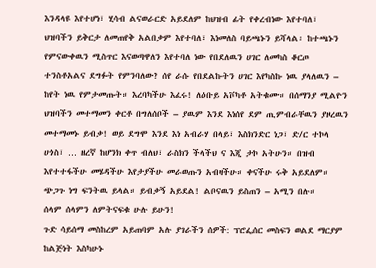እንዳላዩ እየተሆነ፣ ሂሳብ ልናወራርድ አይደለም ከህዝብ ፊት የቀረብነው እየተባለ፣ ህዝባችን ይቅርታ ለመጠየቅ አልበቃም እየተባለ፣ እነመለስ ባይጫኑን ይሻላል፡ ከተጫኑን የምናውቀዉን ሚስጥር እናወጣዋለን እየተባለ ነው የበደለዉን ሀገር ለመካስ ቆርጦ ተንስቶአልና ደግፉት የምንባለው? ሰየ ራሱ የበደልኩትን ሀገር እየካስኩ ነዉ ያላለዉን – ከየት ነዉ የምታመጡት። እረባካችሁ እፈሩ! ለዕቡይ አቮካቶ አትቁሙ። በሰማንያ ሚልዮን ህዝባችን መተማመን ቀርቶ በግለሰቦች – ያዉም እንደ እነሰየ ደም ጢምብራቸዉን ያዞረዉን መተማመኑ ይብቃ! ወይ ደግሞ እንደ እነ አብራሃ በላይ፣ እስክንድር ነጋ፣ ድ/ር ተኮላ ሀጎስ፣ … ዘረኛ ከሆንክ ቀጥ ብለህ፣ ራስክን ችላችህ ና እጂ ታኮ አትሁን። በዝብ እየተተፋችሁ መሄዳችሁ እየታያችሁ መራወጡን አብዛችሁ። ቀናችሁ ሩቅ አይደለም። ጭጋጉ ነግ ፍንትዉ ይላል። ይብቃኝ አይደል! ልቦናዉን ይስጠን – አሚን በሉ።
ሰላም ሰላምን ለምትናፍቁ ሁሉ ይሁን!
ጉድ ሳይሰማ መስከረም አይጠባም አሉ ያገራችን ሰዎች: ፕሮፌሰር መስፍን ወልደ ማርያም ከልጅነት እስካሁኑ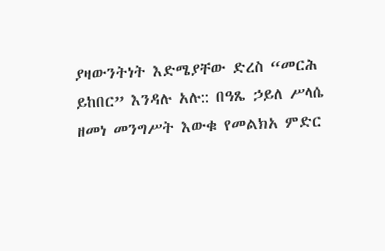ያዛውንትነት እድሜያቸው ድረስ “መርሕ ይከበር” እንዳሉ አሉ:: በዓጼ ኃይለ ሥላሴ ዘመነ መንግሥት እውቁ የመልክአ ምድር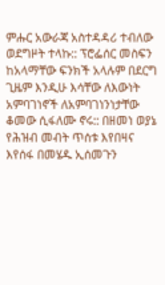ምሑር አውራጃ አስተዳዳሪ ተብለው ወደግዞት ተላኩ:: ፕሮፌሰር መስፍን ከአላማቸው ፍንክች አላሉም በደርግ ጊዜም እንዲሁ እሳቸው ለእውነት አምባገነኖች ለአምባገነንነታቸው ቆመው ሲፋለሙ ኖሩ:: በዘመነ ወያኔ የሕዝብ መብት ጥሰቱ እየበዛና እየሰፋ በመሄዱ ኢሰመጉን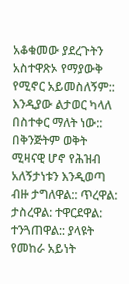አቆቁመው ያደረጉትን አስተዋጽኦ የማያውቅ የሚኖር አይመስለኝም:: እንዲያው ልታወር ካላለ በስተቀር ማለት ነው:: በቅንጅትም ወቅት ሚዛናዊ ሆኖ የሕዝብ አለኝታነቱን እንዲወጣ ብዙ ታግለዋል:: ጥረዋል: ታስረዋል: ተዋርደዋል: ተንጓጠዋል:: ያላዩት የመከራ አይነት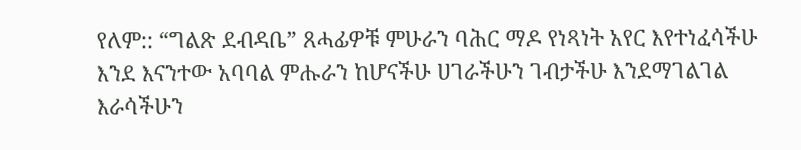የለም:: “ግልጽ ደብዳቤ” ጸሓፊዎቹ ምሁራን ባሕር ማዶ የነጻነት አየር እየተነፈሳችሁ እንደ እናንተው አባባል ምሑራን ከሆናችሁ ሀገራችሁን ገብታችሁ እንደማገልገል እራሳችሁን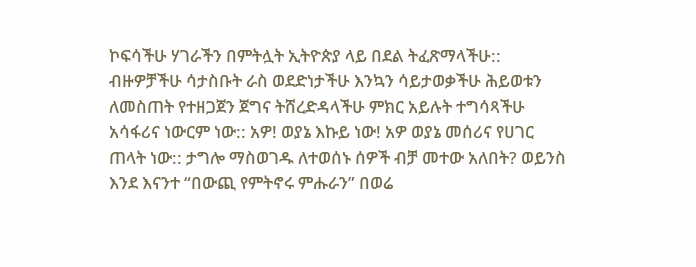ኮፍሳችሁ ሃገራችን በምትሏት ኢትዮጵያ ላይ በደል ትፈጽማላችሁ:: ብዙዎቻችሁ ሳታስቡት ራስ ወደድነታችሁ እንኳን ሳይታወቃችሁ ሕይወቱን ለመስጠት የተዘጋጀን ጀግና ትሸረድዳላችሁ ምክር አይሉት ተግሳጻችሁ አሳፋሪና ነውርም ነው:: አዎ! ወያኔ እኩይ ነው! አዎ ወያኔ መሰሪና የሀገር ጠላት ነው:: ታግሎ ማስወገዱ ለተወሰኑ ሰዎች ብቻ መተው አለበት? ወይንስ እንደ እናንተ “በውጪ የምትኖሩ ምሑራን” በወሬ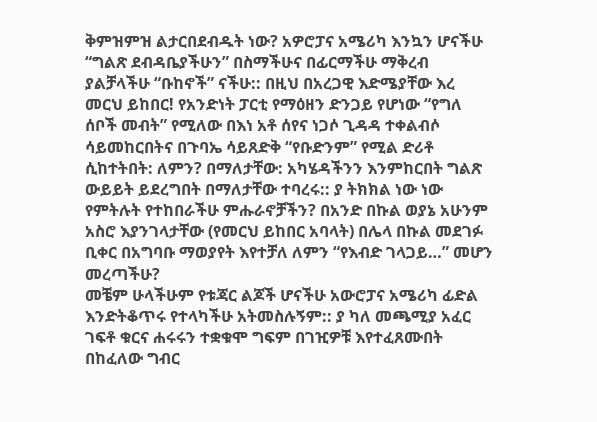ቅምዝምዝ ልታርበደብዱት ነው? አዎሮፓና አሜሪካ እንኳን ሆናችሁ “ግልጽ ደብዳቤያችሁን” በስማችሁና በፊርማችሁ ማቅረብ ያልቻላችሁ “ቡከኖች” ናችሁ:: በዚህ በአረጋዊ እድሜያቸው እረ መርህ ይከበር! የአንድነት ፓርቲ የማዕዘን ድንጋይ የሆነው “የግለ ሰቦች መብት” የሚለው በእነ አቶ ሰየና ነጋሶ ጊዳዳ ተቀልብሶ ሳይመከርበትና በጉባኤ ሳይጸድቅ “የቡድንም” የሚል ድሪቶ ሲከተትበት: ለምን? በማለታቸው: አካሄዳችንን እንምከርበት ግልጽ ውይይት ይደረግበት በማለታቸው ተባረሩ:: ያ ትክክል ነው ነው የምትሉት የተከበራችሁ ምሑራኖቻችን? በአንድ በኩል ወያኔ አሁንም አስሮ እያንገላታቸው (የመርህ ይከበር አባላት) በሌላ በኩል መደገፉ ቢቀር በአግባቡ ማወያየት እየተቻለ ለምን “የእብድ ገላጋይ…” መሆን መረጣችሁ?
መቼም ሁላችሁም የቱጃር ልጆች ሆናችሁ አውሮፓና አሜሪካ ፊድል እንድትቆጥሩ የተላካችሁ አትመስሉኝም:: ያ ካለ መጫሚያ አፈር ገፍቶ ቁርና ሐሩሩን ተቋቁሞ ግፍም በገዢዎቹ እየተፈጸሙበት በከፈለው ግብር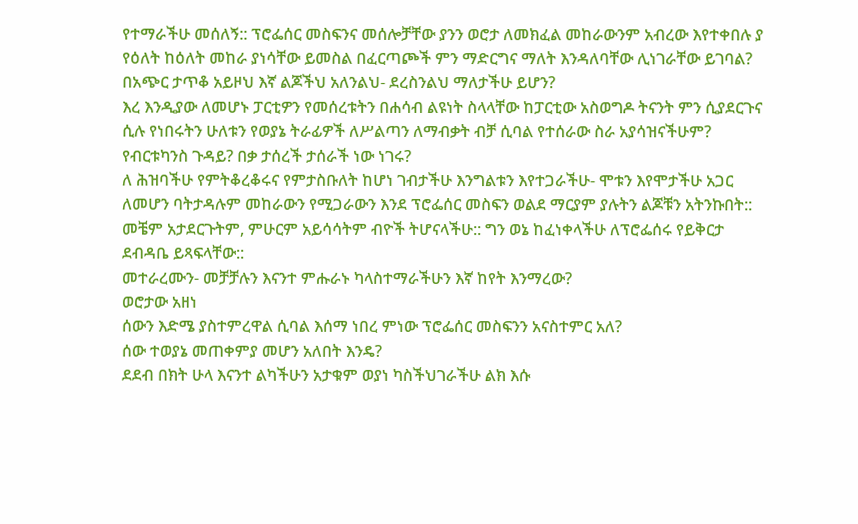የተማራችሁ መሰለኝ:: ፕሮፌሰር መስፍንና መሰሎቻቸው ያንን ወሮታ ለመክፈል መከራውንም አብረው እየተቀበሉ ያ የዕለት ከዕለት መከራ ያነሳቸው ይመስል በፈርጣጮች ምን ማድርግና ማለት እንዳለባቸው ሊነገራቸው ይገባል? በአጭር ታጥቆ አይዞህ እኛ ልጆችህ አለንልህ- ደረስንልህ ማለታችሁ ይሆን?
እረ እንዲያው ለመሆኑ ፓርቲዎን የመሰረቱትን በሐሳብ ልዩነት ስላላቸው ከፓርቲው አስወግዶ ትናንት ምን ሲያደርጉና ሲሉ የነበሩትን ሁለቱን የወያኔ ትራፊዎች ለሥልጣን ለማብቃት ብቻ ሲባል የተሰራው ስራ አያሳዝናችሁም? የብርቱካንስ ጉዳይ? በቃ ታሰረች ታሰራች ነው ነገሩ?
ለ ሕዝባችሁ የምትቆረቆሩና የምታስቡለት ከሆነ ገብታችሁ እንግልቱን እየተጋራችሁ- ሞቱን እየሞታችሁ አጋር ለመሆን ባትታዳሉም መከራውን የሚጋራውን እንደ ፕሮፌሰር መስፍን ወልደ ማርያም ያሉትን ልጆቹን አትንኩበት::
መቼም አታደርጉትም, ምሁርም አይሳሳትም ብዮች ትሆናላችሁ:: ግን ወኔ ከፈነቀላችሁ ለፕሮፌሰሩ የይቅርታ ደብዳቤ ይጻፍላቸው::
መተራረሙን- መቻቻሉን እናንተ ምሑራኑ ካላስተማራችሁን እኛ ከየት እንማረው?
ወሮታው አዘነ
ሰውን እድሜ ያስተምረዋል ሲባል እሰማ ነበረ ምነው ፕሮፌሰር መስፍንን አናስተምር አለ?
ሰው ተወያኔ መጠቀምያ መሆን አለበት እንዴ?
ደደብ በክት ሁላ እናንተ ልካችሁን አታቁም ወያነ ካስችህገራችሁ ልክ እሱ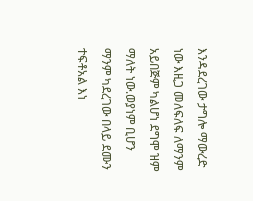እንዳደረገው ታግሎ ማውረድ ነው እዚጋ መለፍለፍ ለማንም አይበጅም ካልሆነ ደግሞ ዝም ማለት ነው.ወያነም ቢሆን ማንም ካደረገው በላይ ደሙን ተፍቶአል እነ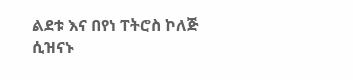ልደቱ እና በየነ ፐትሮስ ኮለጅ ሲዝናኑ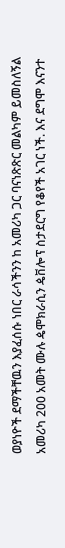ወያነዮች ደማችቸዉን እያፈሰሱ ነበር ራሳችንን ከ አመሪካ ጋር ባናነጽጽር መልካም ይመስለኝል አመሪካ 200 አመት ሙሉ ዼሞክራሲን ዼቨሎፕ ስታደርግ የቆየች አገር ነች. እና ደግሞ እናንተ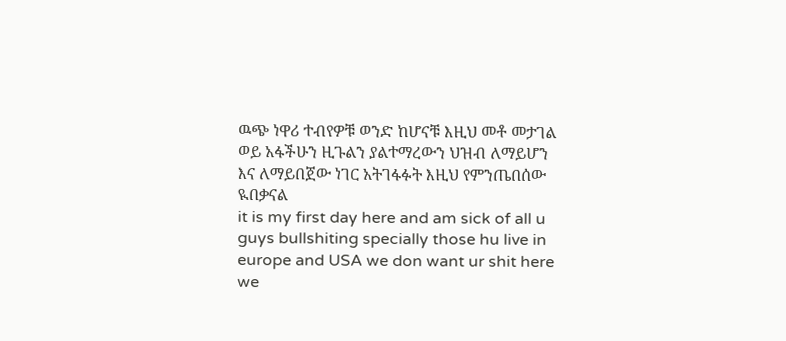ዉጭ ነዋሪ ተብየዎቹ ወንድ ከሆናቹ እዚህ መቶ መታገል ወይ አፋችሁን ዚጉልን ያልተማረውን ህዝብ ለማይሆን እና ለማይበጀው ነገር አትገፋፉት እዚህ የምንጤበሰው ዪበቃናል
it is my first day here and am sick of all u guys bullshiting specially those hu live in europe and USA we don want ur shit here we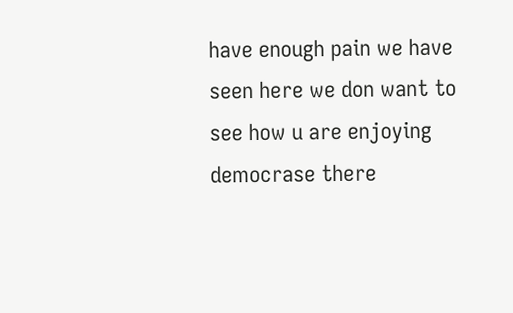have enough pain we have seen here we don want to see how u are enjoying democrase there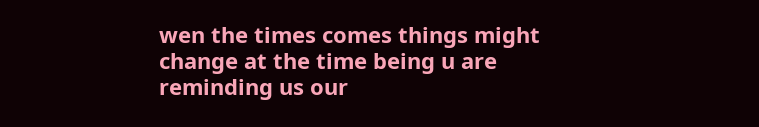wen the times comes things might change at the time being u are reminding us our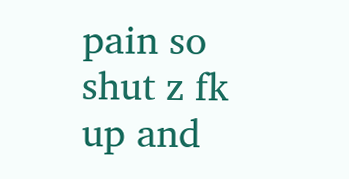pain so shut z fk up and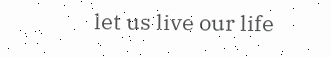let us live our life